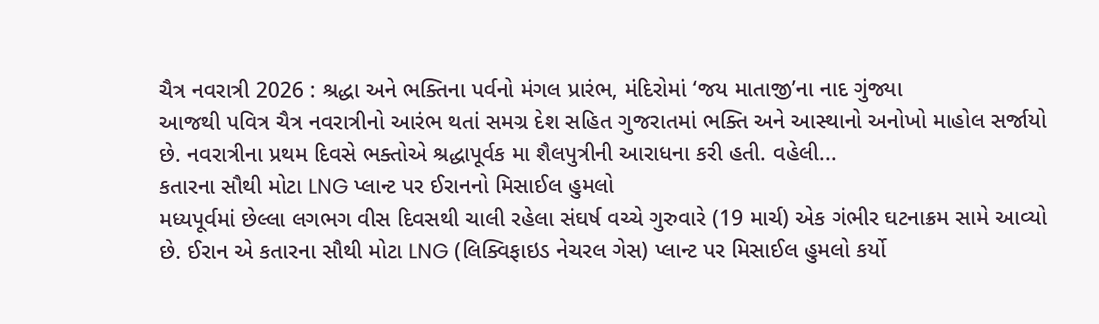ચૈત્ર નવરાત્રી 2026 : શ્રદ્ધા અને ભક્તિના પર્વનો મંગલ પ્રારંભ, મંદિરોમાં ‘જય માતાજી’ના નાદ ગુંજ્યા
આજથી પવિત્ર ચૈત્ર નવરાત્રીનો આરંભ થતાં સમગ્ર દેશ સહિત ગુજરાતમાં ભક્તિ અને આસ્થાનો અનોખો માહોલ સર્જાયો છે. નવરાત્રીના પ્રથમ દિવસે ભક્તોએ શ્રદ્ધાપૂર્વક મા શૈલપુત્રીની આરાધના કરી હતી. વહેલી...
કતારના સૌથી મોટા LNG પ્લાન્ટ પર ઈરાનનો મિસાઈલ હુમલો
મધ્યપૂર્વમાં છેલ્લા લગભગ વીસ દિવસથી ચાલી રહેલા સંઘર્ષ વચ્ચે ગુરુવારે (19 માર્ચ) એક ગંભીર ઘટનાક્રમ સામે આવ્યો છે. ઈરાન એ કતારના સૌથી મોટા LNG (લિક્વિફાઇડ નેચરલ ગેસ) પ્લાન્ટ પર મિસાઈલ હુમલો કર્યો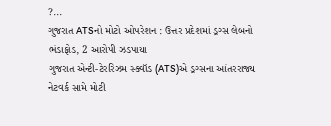?...
ગુજરાત ATSનો મોટો ઓપરેશન : ઉત્તર પ્રદેશમાં ડ્રગ્સ લેબનો ભંડાફોડ, 2 આરોપી ઝડપાયા
ગુજરાત એન્ટી-ટેરરિઝમ સ્ક્વૉડ (ATS)એ ડ્રગ્સના આંતરરાજ્ય નેટવર્ક સામે મોટી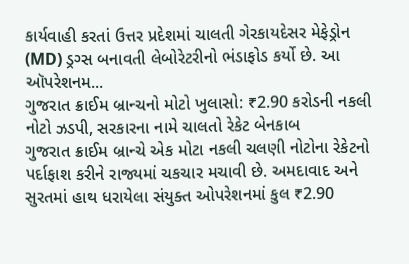કાર્યવાહી કરતાં ઉત્તર પ્રદેશમાં ચાલતી ગેરકાયદેસર મેફેડ્રોન (MD) ડ્રગ્સ બનાવતી લેબોરેટરીનો ભંડાફોડ કર્યો છે. આ ઑપરેશનમ...
ગુજરાત ક્રાઈમ બ્રાન્ચનો મોટો ખુલાસો: ₹2.90 કરોડની નકલી નોટો ઝડપી, સરકારના નામે ચાલતો રેકેટ બેનકાબ
ગુજરાત ક્રાઈમ બ્રાન્ચે એક મોટા નકલી ચલણી નોટોના રેકેટનો પર્દાફાશ કરીને રાજ્યમાં ચકચાર મચાવી છે. અમદાવાદ અને સુરતમાં હાથ ધરાયેલા સંયુક્ત ઓપરેશનમાં કુલ ₹2.90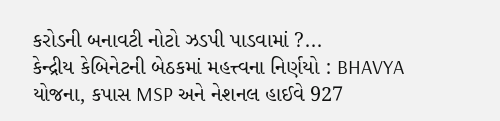કરોડની બનાવટી નોટો ઝડપી પાડવામાં ?...
કેન્દ્રીય કેબિનેટની બેઠકમાં મહત્ત્વના નિર્ણયો : BHAVYA યોજના, કપાસ MSP અને નેશનલ હાઈવે 927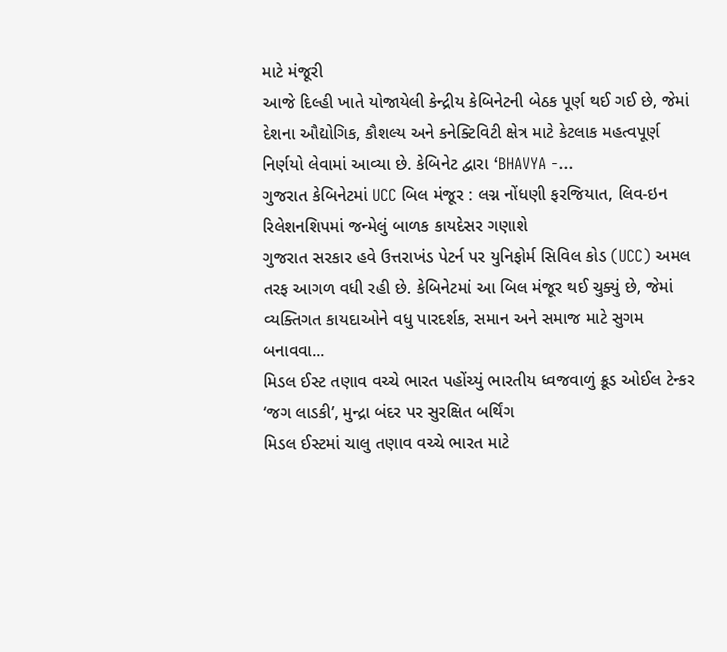માટે મંજૂરી
આજે દિલ્હી ખાતે યોજાયેલી કેન્દ્રીય કેબિનેટની બેઠક પૂર્ણ થઈ ગઈ છે, જેમાં દેશના ઔદ્યોગિક, કૌશલ્ય અને કનેક્ટિવિટી ક્ષેત્ર માટે કેટલાક મહત્વપૂર્ણ નિર્ણયો લેવામાં આવ્યા છે. કેબિનેટ દ્વારા ‘BHAVYA -...
ગુજરાત કેબિનેટમાં UCC બિલ મંજૂર : લગ્ન નોંધણી ફરજિયાત, લિવ-ઇન રિલેશનશિપમાં જન્મેલું બાળક કાયદેસર ગણાશે
ગુજરાત સરકાર હવે ઉત્તરાખંડ પેટર્ન પર યુનિફોર્મ સિવિલ કોડ (UCC) અમલ તરફ આગળ વધી રહી છે. કેબિનેટમાં આ બિલ મંજૂર થઈ ચુક્યું છે, જેમાં વ્યક્તિગત કાયદાઓને વધુ પારદર્શક, સમાન અને સમાજ માટે સુગમ બનાવવા...
મિડલ ઈસ્ટ તણાવ વચ્ચે ભારત પહોંચ્યું ભારતીય ધ્વજવાળું ક્રૂડ ઓઈલ ટેન્કર ‘જગ લાડકી’, મુન્દ્રા બંદર પર સુરક્ષિત બર્થિંગ
મિડલ ઈસ્ટમાં ચાલુ તણાવ વચ્ચે ભારત માટે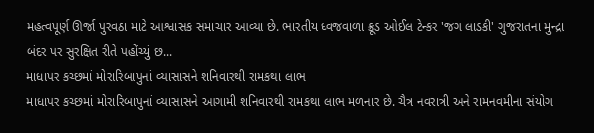મહત્વપૂર્ણ ઊર્જા પુરવઠા માટે આશ્વાસક સમાચાર આવ્યા છે. ભારતીય ધ્વજવાળા ક્રૂડ ઓઈલ ટેન્કર 'જગ લાડકી' ગુજરાતના મુન્દ્રા બંદર પર સુરક્ષિત રીતે પહોંચ્યું છ...
માધાપર કચ્છમાં મોરારિબાપુનાં વ્યાસાસને શનિવારથી રામકથા લાભ
માધાપર કચ્છમાં મોરારિબાપુનાં વ્યાસાસને આગામી શનિવારથી રામકથા લાભ મળનાર છે. ચૈત્ર નવરાત્રી અને રામનવમીના સંયોગ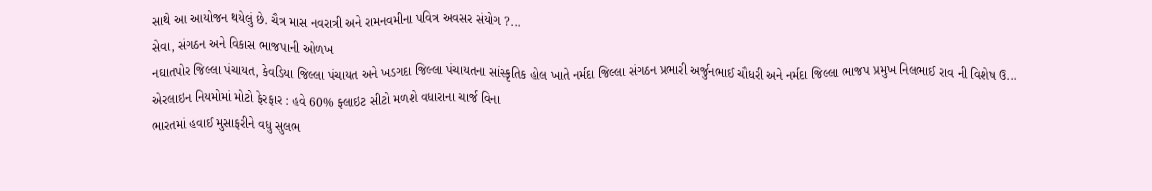સાથે આ આયોજન થયેલું છે. ચૈત્ર માસ નવરાત્રી અને રામનવમીના પવિત્ર અવસર સંયોગ ?...
સેવા, સંગઠન અને વિકાસ ભાજપાની ઓળખ
નઘાતપોર જિલ્લા પંચાયત, કેવડિયા જિલ્લા પંચાયત અને ખડગદા જિલ્લા પંચાયતના સાંસ્કૃતિક હોલ ખાતે નર્મદા જિલ્લા સંગઠન પ્રભારી અર્જુનભાઈ ચૌધરી અને નર્મદા જિલ્લા ભાજપ પ્રમુખ નિલભાઈ રાવ ની વિશેષ ઉ...
એરલાઇન નિયમોમાં મોટો ફેરફાર : હવે 60% ફ્લાઇટ સીટો મળશે વધારાના ચાર્જ વિના
ભારતમાં હવાઈ મુસાફરીને વધુ સુલભ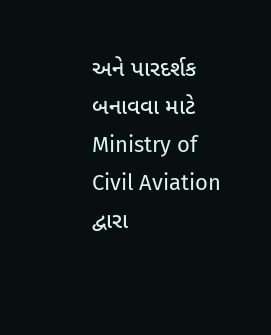અને પારદર્શક બનાવવા માટે Ministry of Civil Aviation દ્વારા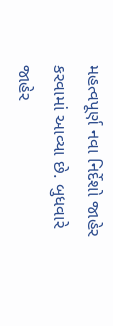મહત્વપૂર્ણ નવા નિર્દેશો જાહેર કરવામાં આવ્યા છે. બુધવારે જાહેર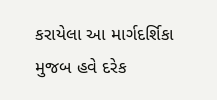કરાયેલા આ માર્ગદર્શિકા મુજબ હવે દરેક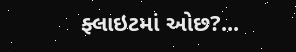ફ્લાઇટમાં ઓછ?...